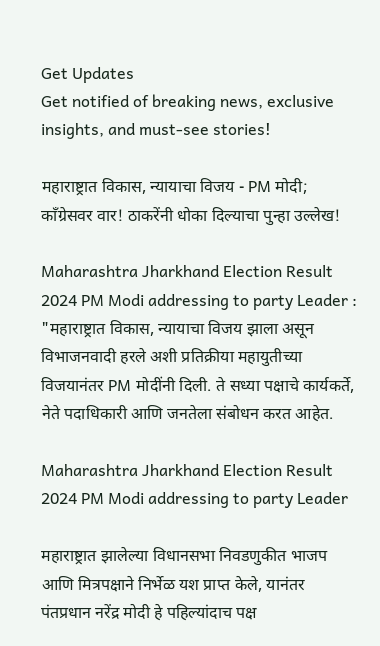Get Updates
Get notified of breaking news, exclusive insights, and must-see stories!

महाराष्ट्रात विकास, न्यायाचा विजय - PM मोदी; काँग्रेसवर वार! ठाकरेंनी धोका दिल्याचा पुन्हा उल्लेख!

Maharashtra Jharkhand Election Result 2024 PM Modi addressing to party Leader : "महाराष्ट्रात विकास, न्यायाचा विजय झाला असून विभाजनवादी हरले अशी प्रतिक्रीया महायुतीच्या विजयानंतर PM मोदींनी दिली. ते सध्या पक्षाचे कार्यकर्ते, नेते पदाधिकारी आणि जनतेला संबोधन करत आहेत.

Maharashtra Jharkhand Election Result 2024 PM Modi addressing to party Leader

महाराष्ट्रात झालेल्या विधानसभा निवडणुकीत भाजप आणि मित्रपक्षाने निर्भेळ यश प्राप्त केले, यानंतर पंतप्रधान नरेंद्र मोदी हे पहिल्यांदाच पक्ष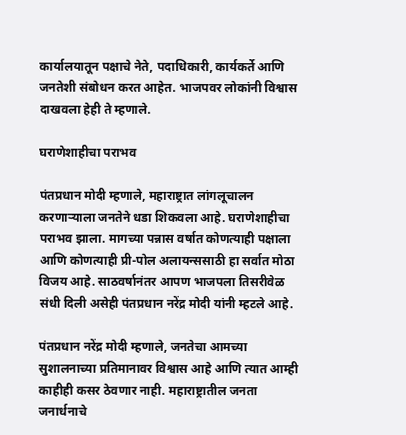कार्यालयातून पक्षाचे नेते, पदाधिकारी, कार्यकर्ते आणि जनतेशी संबोधन करत आहेत. भाजपवर लोकांनी विश्वास दाखवला हेही ते म्हणाले.

घराणेशाहीचा पराभव

पंतप्रधान मोदी म्हणाले, महाराष्ट्रात लांगलूचालन करणाऱ्याला जनतेने धडा शिकवला आहे. घराणेशाहीचा पराभव झाला. मागच्या पन्नास वर्षात कोणत्याही पक्षाला आणि कोणत्याही प्री-पोल अलायन्ससाठी हा सर्वात मोठा विजय आहे. साठवर्षानंतर आपण भाजपला तिसरीवेळ संधी दिली असेही पंतप्रधान नरेंद्र मोदी यांनी म्हटले आहे.

पंतप्रधान नरेंद्र मोदी म्हणाले, जनतेचा आमच्या सुशालनाच्या प्रतिमानावर विश्वास आहे आणि त्यात आम्ही काहीही कसर ठेवणार नाही. महाराष्ट्रातील जनता जनार्धनाचे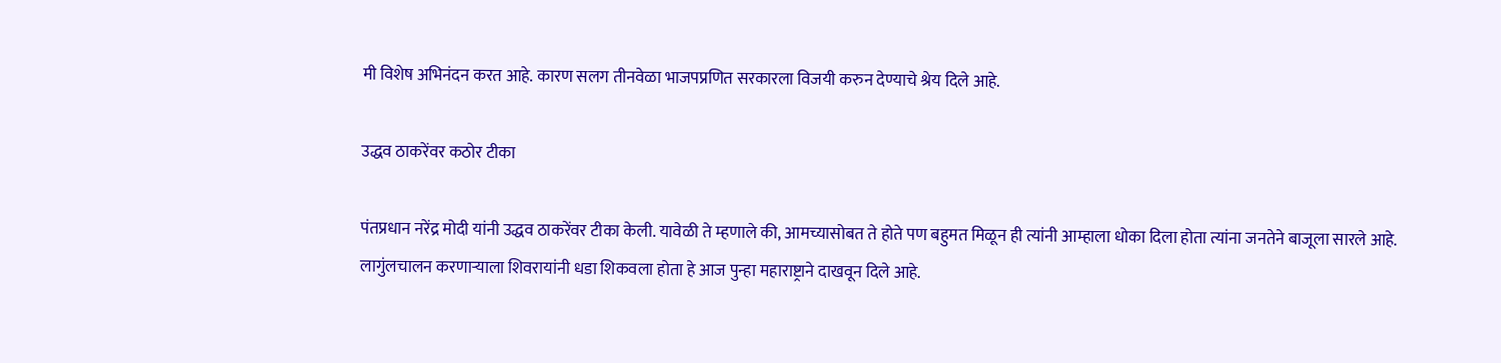मी विशेष अभिनंदन करत आहे. कारण सलग तीनवेळा भाजपप्रणित सरकारला विजयी करुन देण्याचे श्रेय दिले आहे.

उद्धव ठाकरेंवर कठोर टीका

पंतप्रधान नरेंद्र मोदी यांनी उद्धव ठाकरेंवर टीका केली. यावेळी ते म्हणाले की, आमच्यासोबत ते होते पण बहुमत मिळून ही त्यांनी आम्हाला धोका दिला होता त्यांना जनतेने बाजूला सारले आहे. लागुंलचालन करणाऱ्याला शिवरायांनी धडा शिकवला होता हे आज पुन्हा महाराष्ट्राने दाखवून दिले आहे.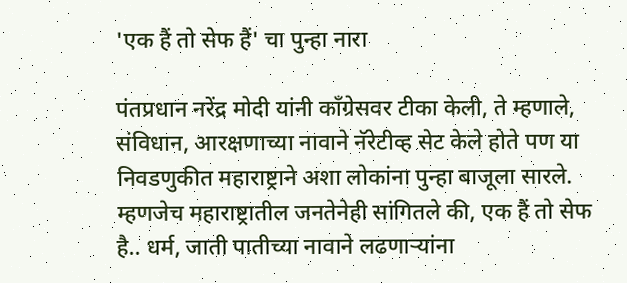'एक हैं तो सेफ हैं' चा पुन्हा नारा

पंतप्रधान नरेंद्र मोदी यांनी काँग्रेसवर टीका केली, ते म्हणाले, संविधान, आरक्षणाच्या नावाने नॅरेटीव्ह सेट केले होते पण या निवडणुकीत महाराष्ट्राने अशा लोकांना पुन्हा बाजूला सारले. म्हणजेच महाराष्ट्रातील जनतेनेही सांगितले की, एक हैं तो सेफ है.. धर्म, जाती पातीच्या नावाने लढणाऱ्यांना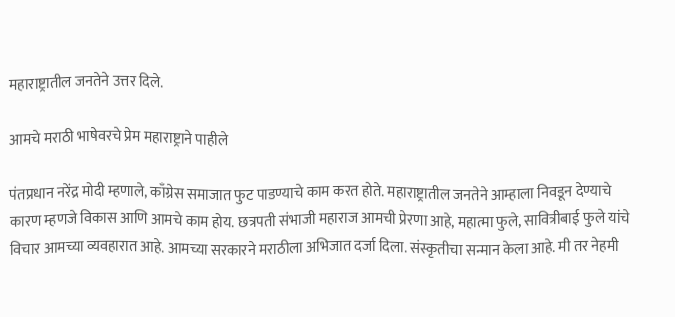महाराष्ट्रातील जनतेने उत्तर दिले.

आमचे मराठी भाषेवरचे प्रेम महाराष्ट्राने पाहीले

पंतप्रधान नरेंद्र मोदी म्हणाले, काँग्रेस समाजात फुट पाडण्याचे काम करत होते. महाराष्ट्रातील जनतेने आम्हाला निवडून देण्याचे कारण म्हणजे विकास आणि आमचे काम होय. छत्रपती संभाजी महाराज आमची प्रेरणा आहे, महात्मा फुले, सावित्रीबाई फुले यांचे विचार आमच्या व्यवहारात आहे. आमच्या सरकारने मराठीला अभिजात दर्जा दिला. संस्कृतीचा सन्मान केला आहे. मी तर नेहमी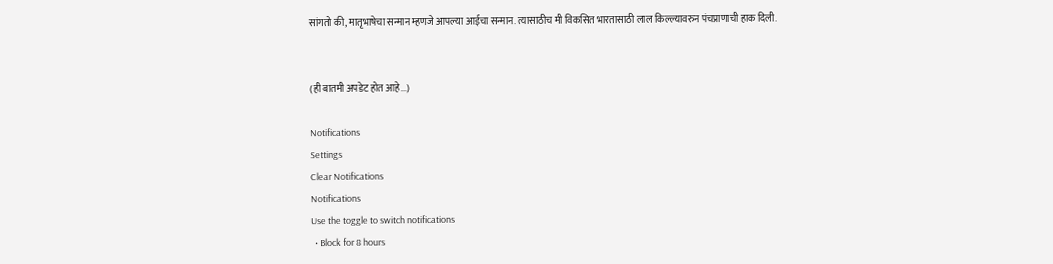सांगतो की, मातृभाषेचा सन्मान म्हणजे आपल्या आईचा सन्मान. त्यासाठीच मी विकसित भारतासाठी लाल किल्ल्यावरुन पंचप्राणाची हाक दिली.


(ही बातमी अपडेट होत आहे...)

Notifications
Settings
Clear Notifications
Notifications
Use the toggle to switch notifications
  • Block for 8 hours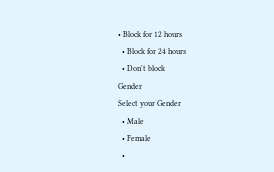• Block for 12 hours
  • Block for 24 hours
  • Don't block
Gender
Select your Gender
  • Male
  • Female
  •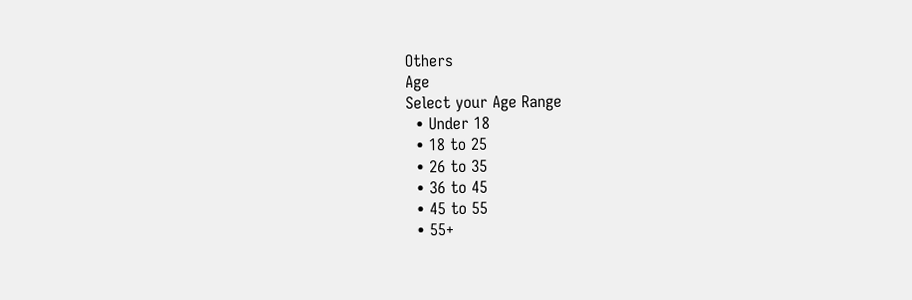Others
Age
Select your Age Range
  • Under 18
  • 18 to 25
  • 26 to 35
  • 36 to 45
  • 45 to 55
  • 55+